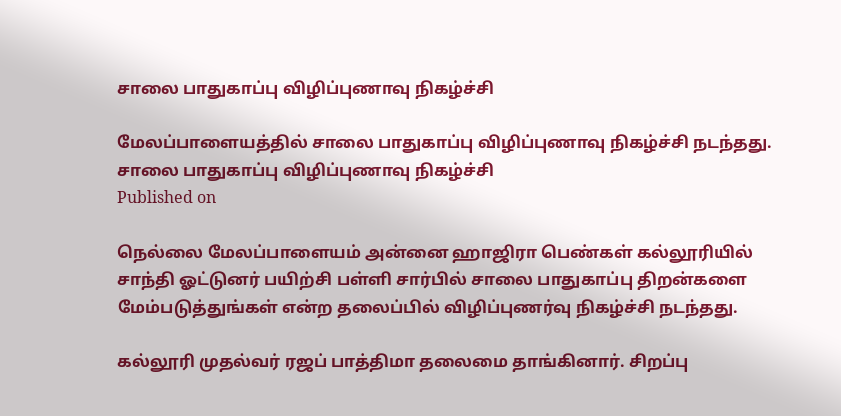சாலை பாதுகாப்பு விழிப்புணாவு நிகழ்ச்சி

மேலப்பாளையத்தில் சாலை பாதுகாப்பு விழிப்புணாவு நிகழ்ச்சி நடந்தது.
சாலை பாதுகாப்பு விழிப்புணாவு நிகழ்ச்சி
Published on

நெல்லை மேலப்பாளையம் அன்னை ஹாஜிரா பெண்கள் கல்லூரியில் சாந்தி ஓட்டுனர் பயிற்சி பள்ளி சார்பில் சாலை பாதுகாப்பு திறன்களை மேம்படுத்துங்கள் என்ற தலைப்பில் விழிப்புணர்வு நிகழ்ச்சி நடந்தது.

கல்லூரி முதல்வர் ரஜப் பாத்திமா தலைமை தாங்கினார். சிறப்பு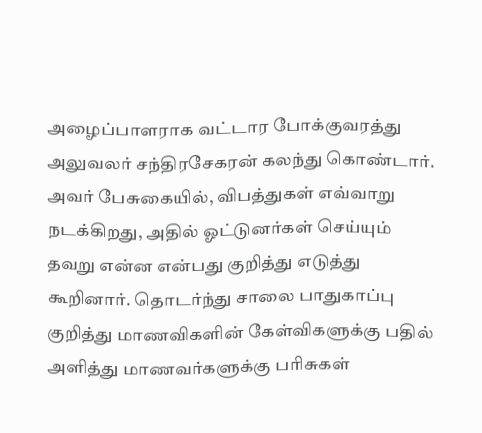அழைப்பாளராக வட்டார போக்குவரத்து அலுவலர் சந்திரசேகரன் கலந்து கொண்டார். அவர் பேசுகையில், விபத்துகள் எவ்வாறு நடக்கிறது, அதில் ஓட்டுனர்கள் செய்யும் தவறு என்ன என்பது குறித்து எடுத்து கூறினார். தொடர்ந்து சாலை பாதுகாப்பு குறித்து மாணவிகளின் கேள்விகளுக்கு பதில் அளித்து மாணவர்களுக்கு பரிசுகள்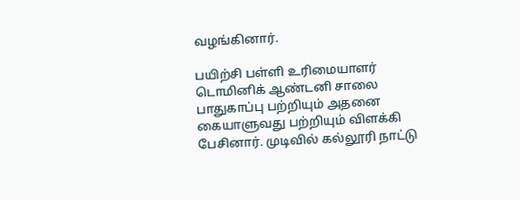வழங்கினார்.

பயிற்சி பள்ளி உரிமையாளர் டொமினிக் ஆண்டனி சாலை பாதுகாப்பு பற்றியும் அதனை கையாளுவது பற்றியும் விளக்கி பேசினார். முடிவில் கல்லூரி நாட்டு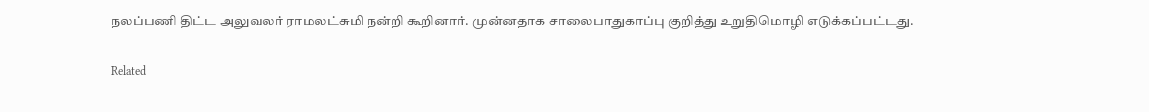நலப்பணி திட்ட அலுவலர் ராமலட்சுமி நன்றி கூறினார். முன்னதாக சாலைபாதுகாப்பு குறித்து உறுதிமொழி எடுக்கப்பட்டது.

Related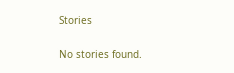Stories

No stories found.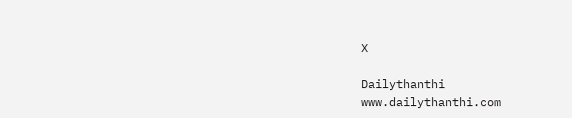X

Dailythanthi
www.dailythanthi.com